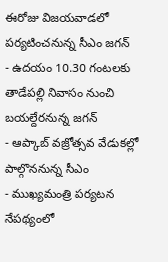ఈరోజు విజయవాడలో పర్యటించనున్న సీఎం జగన్
- ఉదయం 10.30 గంటలకు తాడేపల్లి నివాసం నుంచి బయల్దేరనున్న జగన్
- ఆప్కాబ్ వజ్రోత్సవ వేడుకల్లో పాల్గొననున్న సీఎం
- ముఖ్యమంత్రి పర్యటన నేపథ్యంలో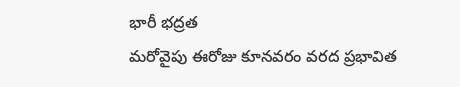భారీ భద్రత
మరోవైపు ఈరోజు కూనవరం వరద ప్రభావిత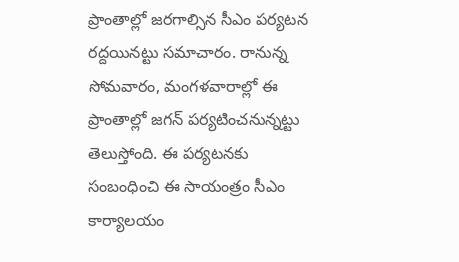ప్రాంతాల్లో జరగాల్సిన సీఎం పర్యటన రద్దయినట్టు సమాచారం. రానున్న సోమవారం, మంగళవారాల్లో ఈ ప్రాంతాల్లో జగన్ పర్యటించనున్నట్టు తెలుస్తోంది. ఈ పర్యటనకు సంబంధించి ఈ సాయంత్రం సీఎం కార్యాలయం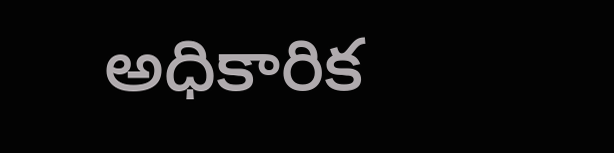అధికారిక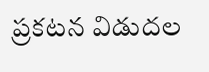ప్రకటన విడుదల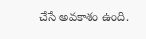చేసే అవకాశం ఉంది.